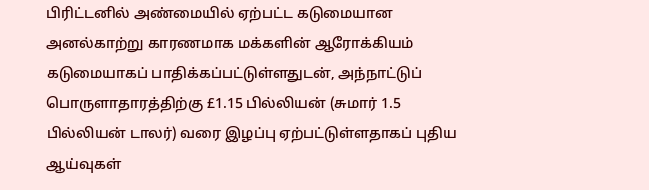பிரிட்டனில் அண்மையில் ஏற்பட்ட கடுமையான அனல்காற்று காரணமாக மக்களின் ஆரோக்கியம் கடுமையாகப் பாதிக்கப்பட்டுள்ளதுடன், அந்நாட்டுப் பொருளாதாரத்திற்கு £1.15 பில்லியன் (சுமார் 1.5 பில்லியன் டாலர்) வரை இழப்பு ஏற்பட்டுள்ளதாகப் புதிய ஆய்வுகள்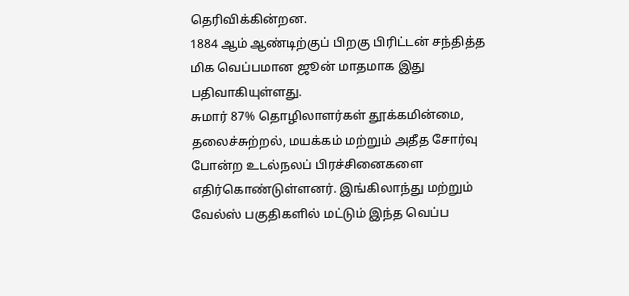தெரிவிக்கின்றன.
1884 ஆம் ஆண்டிற்குப் பிறகு பிரிட்டன் சந்தித்த மிக வெப்பமான ஜூன் மாதமாக இது பதிவாகியுள்ளது.
சுமார் 87% தொழிலாளர்கள் தூக்கமின்மை, தலைச்சுற்றல், மயக்கம் மற்றும் அதீத சோர்வு போன்ற உடல்நலப் பிரச்சினைகளை எதிர்கொண்டுள்ளனர். இங்கிலாந்து மற்றும் வேல்ஸ் பகுதிகளில் மட்டும் இந்த வெப்ப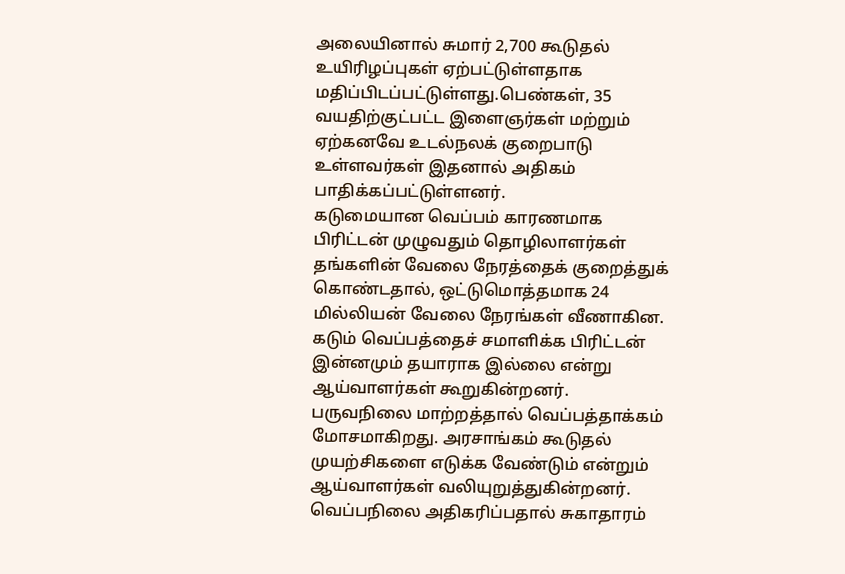அலையினால் சுமார் 2,700 கூடுதல் உயிரிழப்புகள் ஏற்பட்டுள்ளதாக மதிப்பிடப்பட்டுள்ளது.பெண்கள், 35 வயதிற்குட்பட்ட இளைஞர்கள் மற்றும் ஏற்கனவே உடல்நலக் குறைபாடு உள்ளவர்கள் இதனால் அதிகம் பாதிக்கப்பட்டுள்ளனர்.
கடுமையான வெப்பம் காரணமாக பிரிட்டன் முழுவதும் தொழிலாளர்கள் தங்களின் வேலை நேரத்தைக் குறைத்துக் கொண்டதால், ஒட்டுமொத்தமாக 24 மில்லியன் வேலை நேரங்கள் வீணாகின.
கடும் வெப்பத்தைச் சமாளிக்க பிரிட்டன் இன்னமும் தயாராக இல்லை என்று ஆய்வாளர்கள் கூறுகின்றனர்.
பருவநிலை மாற்றத்தால் வெப்பத்தாக்கம் மோசமாகிறது. அரசாங்கம் கூடுதல் முயற்சிகளை எடுக்க வேண்டும் என்றும் ஆய்வாளர்கள் வலியுறுத்துகின்றனர்.
வெப்பநிலை அதிகரிப்பதால் சுகாதாரம்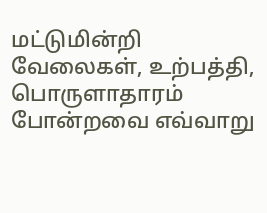மட்டுமின்றி வேலைகள், உற்பத்தி, பொருளாதாரம் போன்றவை எவ்வாறு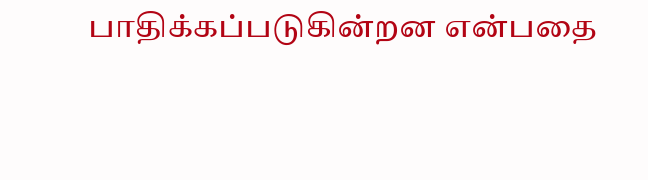பாதிக்கப்படுகின்றன என்பதை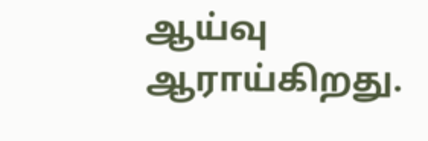ஆய்வு ஆராய்கிறது.